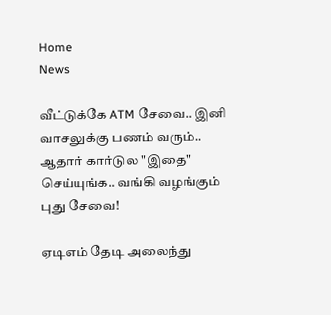Home
News

வீட்டுக்கே ATM சேவை.. இனி வாசலுக்கு பணம் வரும்.. ஆதார் கார்டுல "இதை" செய்யுங்க.. வங்கி வழங்கும் புது சேவை!

ஏடிஎம் தேடி அலைந்து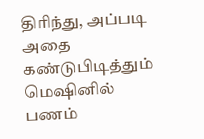திரிந்து, அப்படி அதை கண்டுபிடித்தும் மெஷினில் பணம்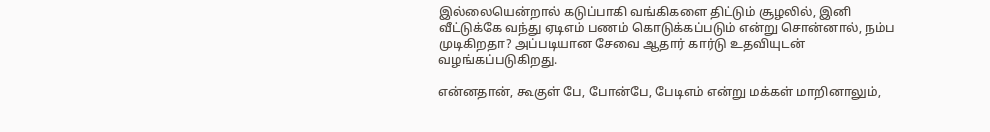இல்லையென்றால் கடுப்பாகி வங்கிகளை திட்டும் சூழலில், இனி வீட்டுக்கே வந்து ஏடிஎம் பணம் கொடுக்கப்படும் என்று சொன்னால், நம்ப முடிகிறதா? அப்படியான சேவை ஆதார் கார்டு உதவியுடன் வழங்கப்படுகிறது.

என்னதான், கூகுள் பே, போன்பே, பேடிஎம் என்று மக்கள் மாறினாலும்,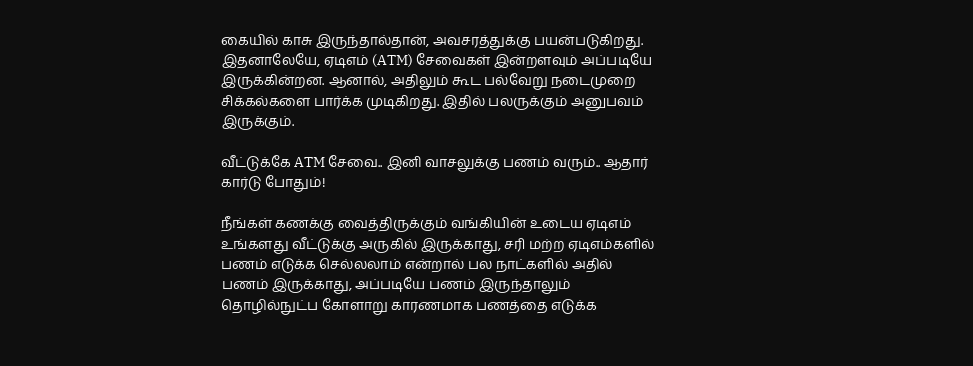கையில் காசு இருந்தால்தான், அவசரத்துக்கு பயன்படுகிறது. இதனாலேயே, ஏடிஎம் (ATM) சேவைகள் இன்றளவும் அப்படியே இருக்கின்றன. ஆனால், அதிலும் கூட பல்வேறு நடைமுறை சிக்கல்களை பார்க்க முடிகிறது. இதில் பலருக்கும் அனுபவம் இருக்கும்.

வீட்டுக்கே ATM சேவை.. இனி வாசலுக்கு பணம் வரும்.. ஆதார் கார்டு போதும்!

நீங்கள் கணக்கு வைத்திருக்கும் வங்கியின் உடைய ஏடிஎம் உங்களது வீட்டுக்கு அருகில் இருக்காது, சரி மற்ற ஏடிஎம்களில் பணம் எடுக்க செல்லலாம் என்றால் பல நாட்களில் அதில் பணம் இருக்காது, அப்படியே பணம் இருந்தாலும் தொழில்நுட்ப கோளாறு காரணமாக பணத்தை எடுக்க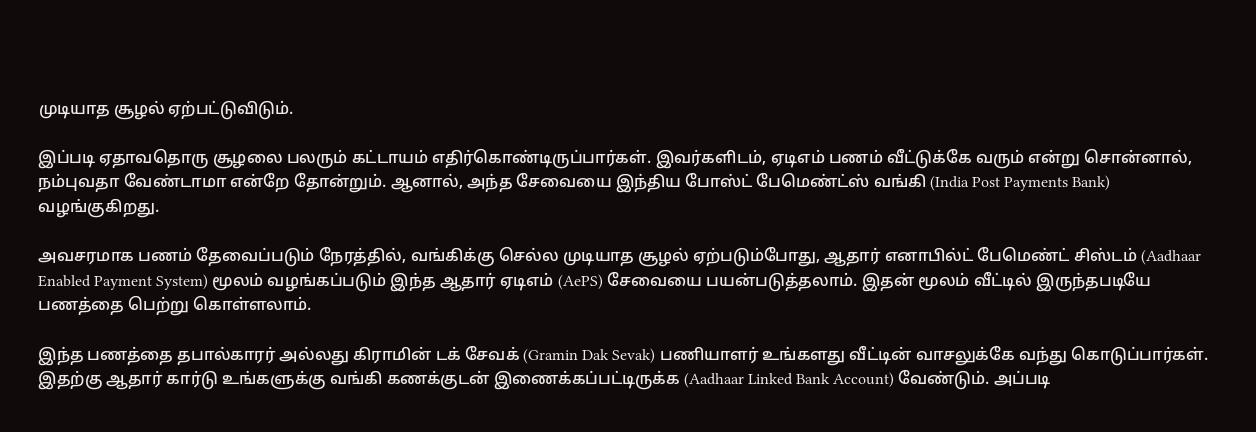முடியாத சூழல் ஏற்பட்டுவிடும்.

இப்படி ஏதாவதொரு சூழலை பலரும் கட்டாயம் எதிர்கொண்டிருப்பார்கள். இவர்களிடம், ஏடிஎம் பணம் வீட்டுக்கே வரும் என்று சொன்னால், நம்புவதா வேண்டாமா என்றே தோன்றும். ஆனால், அந்த சேவையை இந்திய போஸ்ட் பேமெண்ட்ஸ் வங்கி (India Post Payments Bank) வழங்குகிறது.

அவசரமாக பணம் தேவைப்படும் நேரத்தில், வங்கிக்கு செல்ல முடியாத சூழல் ஏற்படும்போது, ஆதார் எனாபில்ட் பேமெண்ட் சிஸ்டம் (Aadhaar Enabled Payment System) மூலம் வழங்கப்படும் இந்த ஆதார் ஏடிஎம் (AePS) சேவையை பயன்படுத்தலாம். இதன் மூலம் வீட்டில் இருந்தபடியே பணத்தை பெற்று கொள்ளலாம்.

இந்த பணத்தை தபால்காரர் அல்லது கிராமின் டக் சேவக் (Gramin Dak Sevak) பணியாளர் உங்களது வீட்டின் வாசலுக்கே வந்து கொடுப்பார்கள். இதற்கு ஆதார் கார்டு உங்களுக்கு வங்கி கணக்குடன் இணைக்கப்பட்டிருக்க (Aadhaar Linked Bank Account) வேண்டும். அப்படி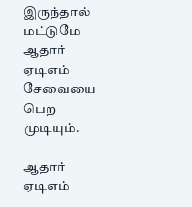இருந்தால் மட்டுமே ஆதார் ஏடிஎம் சேவையை பெற முடியும்.

ஆதார் ஏடிஎம்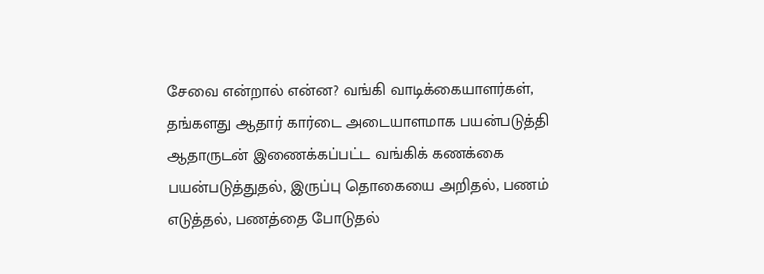சேவை என்றால் என்ன? வங்கி வாடிக்கையாளர்கள், தங்களது ஆதார் கார்டை அடையாளமாக பயன்படுத்தி ஆதாருடன் இணைக்கப்பட்ட வங்கிக் கணக்கை பயன்படுத்துதல், இருப்பு தொகையை அறிதல், பணம் எடுத்தல், பணத்தை போடுதல்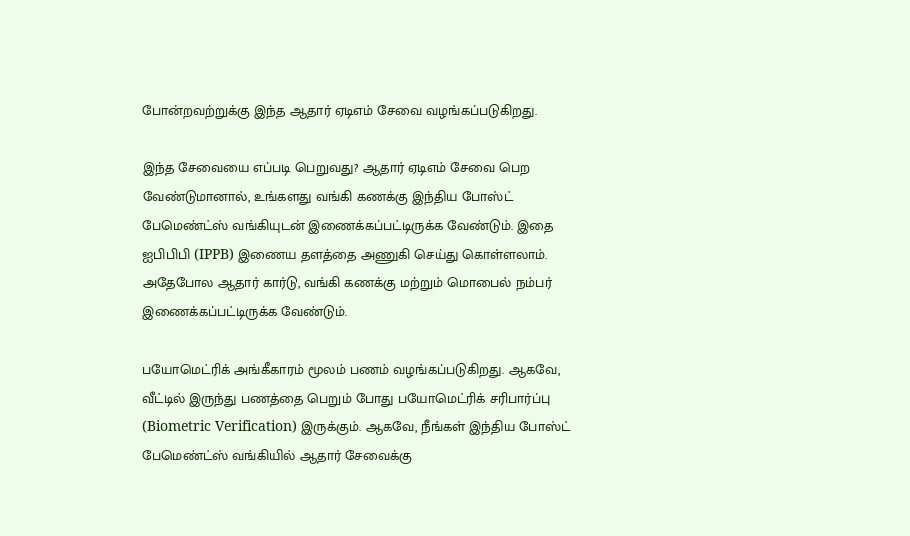போன்றவற்றுக்கு இந்த ஆதார் ஏடிஎம் சேவை வழங்கப்படுகிறது.

இந்த சேவையை எப்படி பெறுவது? ஆதார் ஏடிஎம் சேவை பெற வேண்டுமானால், உங்களது வங்கி கணக்கு இந்திய போஸ்ட் பேமெண்ட்ஸ் வங்கியுடன் இணைக்கப்பட்டிருக்க வேண்டும். இதை ஐபிபிபி (IPPB) இணைய தளத்தை அணுகி செய்து கொள்ளலாம். அதேபோல ஆதார் கார்டு, வங்கி கணக்கு மற்றும் மொபைல் நம்பர் இணைக்கப்பட்டிருக்க வேண்டும்.

பயோமெட்ரிக் அங்கீகாரம் மூலம் பணம் வழங்கப்படுகிறது. ஆகவே, வீட்டில் இருந்து பணத்தை பெறும் போது பயோமெட்ரிக் சரிபார்ப்பு (Biometric Verification) இருக்கும். ஆகவே, நீங்கள் இந்திய போஸ்ட் பேமெண்ட்ஸ் வங்கியில் ஆதார் சேவைக்கு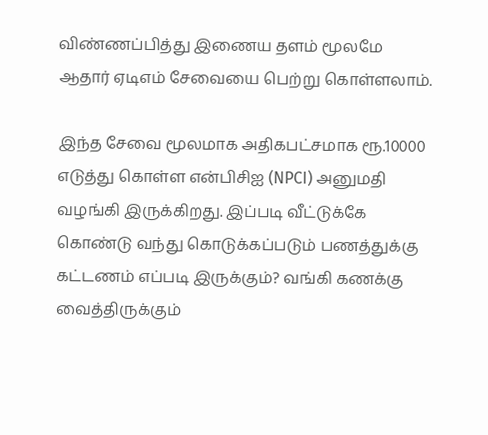விண்ணப்பித்து இணைய தளம் மூலமே ஆதார் ஏடிஎம் சேவையை பெற்று கொள்ளலாம்.

இந்த சேவை மூலமாக அதிகபட்சமாக ரூ.10000 எடுத்து கொள்ள என்பிசிஐ (NPCI) அனுமதி வழங்கி இருக்கிறது. இப்படி வீட்டுக்கே கொண்டு வந்து கொடுக்கப்படும் பணத்துக்கு கட்டணம் எப்படி இருக்கும்? வங்கி கணக்கு வைத்திருக்கும்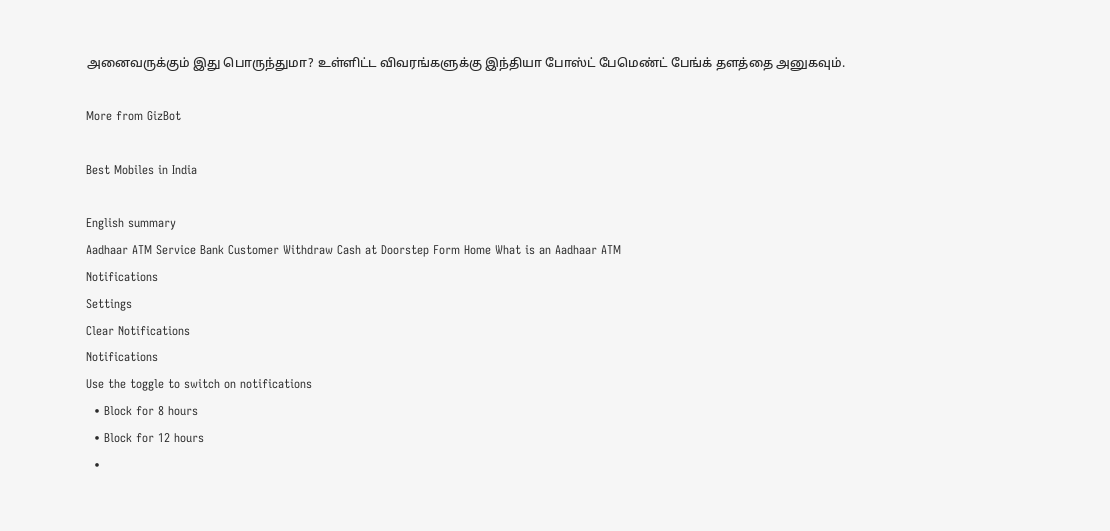அனைவருக்கும் இது பொருந்துமா? உள்ளிட்ட விவரங்களுக்கு இந்தியா போஸ்ட் பேமெண்ட் பேங்க் தளத்தை அனுகவும்.

More from GizBot

Best Mobiles in India

English summary
Aadhaar ATM Service Bank Customer Withdraw Cash at Doorstep Form Home What is an Aadhaar ATM
Notifications
Settings
Clear Notifications
Notifications
Use the toggle to switch on notifications
  • Block for 8 hours
  • Block for 12 hours
  •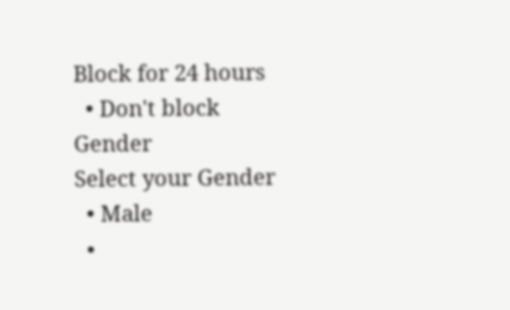Block for 24 hours
  • Don't block
Gender
Select your Gender
  • Male
  •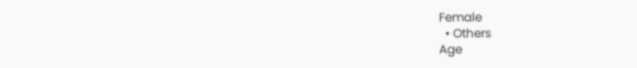Female
  • Others
Age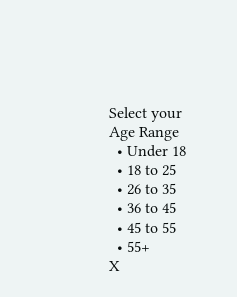Select your Age Range
  • Under 18
  • 18 to 25
  • 26 to 35
  • 36 to 45
  • 45 to 55
  • 55+
X